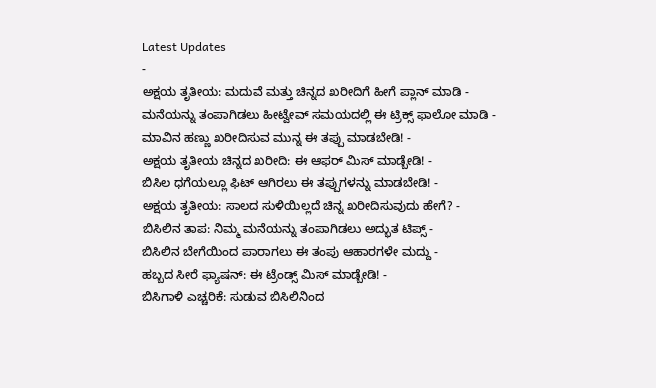Latest Updates
-
ಅಕ್ಷಯ ತೃತೀಯ: ಮದುವೆ ಮತ್ತು ಚಿನ್ನದ ಖರೀದಿಗೆ ಹೀಗೆ ಪ್ಲಾನ್ ಮಾಡಿ -
ಮನೆಯನ್ನು ತಂಪಾಗಿಡಲು ಹೀಟ್ವೇವ್ ಸಮಯದಲ್ಲಿ ಈ ಟ್ರಿಕ್ಸ್ ಫಾಲೋ ಮಾಡಿ -
ಮಾವಿನ ಹಣ್ಣು ಖರೀದಿಸುವ ಮುನ್ನ ಈ ತಪ್ಪು ಮಾಡಬೇಡಿ! -
ಅಕ್ಷಯ ತೃತೀಯ ಚಿನ್ನದ ಖರೀದಿ: ಈ ಆಫರ್ ಮಿಸ್ ಮಾಡ್ಬೇಡಿ! -
ಬಿಸಿಲ ಧಗೆಯಲ್ಲೂ ಫಿಟ್ ಆಗಿರಲು ಈ ತಪ್ಪುಗಳನ್ನು ಮಾಡಬೇಡಿ! -
ಅಕ್ಷಯ ತೃತೀಯ: ಸಾಲದ ಸುಳಿಯಿಲ್ಲದೆ ಚಿನ್ನ ಖರೀದಿಸುವುದು ಹೇಗೆ? -
ಬಿಸಿಲಿನ ತಾಪ: ನಿಮ್ಮ ಮನೆಯನ್ನು ತಂಪಾಗಿಡಲು ಅದ್ಭುತ ಟಿಪ್ಸ್ -
ಬಿಸಿಲಿನ ಬೇಗೆಯಿಂದ ಪಾರಾಗಲು ಈ ತಂಪು ಆಹಾರಗಳೇ ಮದ್ದು -
ಹಬ್ಬದ ಸೀರೆ ಫ್ಯಾಷನ್: ಈ ಟ್ರೆಂಡ್ಸ್ ಮಿಸ್ ಮಾಡ್ಬೇಡಿ! -
ಬಿಸಿಗಾಳಿ ಎಚ್ಚರಿಕೆ: ಸುಡುವ ಬಿಸಿಲಿನಿಂದ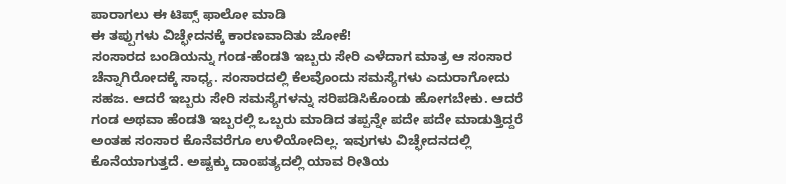ಪಾರಾಗಲು ಈ ಟಿಪ್ಸ್ ಫಾಲೋ ಮಾಡಿ
ಈ ತಪ್ಪುಗಳು ವಿಚ್ಛೇದನಕ್ಕೆ ಕಾರಣವಾದಿತು ಜೋಕೆ!
ಸಂಸಾರದ ಬಂಡಿಯನ್ನು ಗಂಡ-ಹೆಂಡತಿ ಇಬ್ಬರು ಸೇರಿ ಎಳೆದಾಗ ಮಾತ್ರ ಆ ಸಂಸಾರ ಚೆನ್ನಾಗಿರೋದಕ್ಕೆ ಸಾಧ್ಯ. ಸಂಸಾರದಲ್ಲಿ ಕೆಲವೊಂದು ಸಮಸ್ಯೆಗಳು ಎದುರಾಗೋದು ಸಹಜ. ಆದರೆ ಇಬ್ಬರು ಸೇರಿ ಸಮಸ್ಯೆಗಳನ್ನು ಸರಿಪಡಿಸಿಕೊಂಡು ಹೋಗಬೇಕು. ಆದರೆ ಗಂಡ ಅಥವಾ ಹೆಂಡತಿ ಇಬ್ಬರಲ್ಲಿ ಒಬ್ಬರು ಮಾಡಿದ ತಪ್ಪನ್ನೇ ಪದೇ ಪದೇ ಮಾಡುತ್ತಿದ್ದರೆ ಅಂತಹ ಸಂಸಾರ ಕೊನೆವರೆಗೂ ಉಳಿಯೋದಿಲ್ಲ. ಇವುಗಳು ವಿಚ್ಛೇದನದಲ್ಲಿ ಕೊನೆಯಾಗುತ್ತದೆ. ಅಷ್ಟಕ್ಕು ದಾಂಪತ್ಯದಲ್ಲಿ ಯಾವ ರೀತಿಯ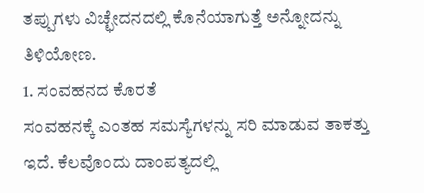ತಪ್ಪುಗಳು ವಿಚ್ಛೇದನದಲ್ಲಿ ಕೊನೆಯಾಗುತ್ತೆ ಅನ್ನೋದನ್ನು ತಿಳಿಯೋಣ.
1. ಸಂವಹನದ ಕೊರತೆ
ಸಂವಹನಕ್ಕೆ ಎಂತಹ ಸಮಸ್ಯೆಗಳನ್ನು ಸರಿ ಮಾಡುವ ತಾಕತ್ತು ಇದೆ. ಕೆಲವೊಂದು ದಾಂಪತ್ಯದಲ್ಲಿ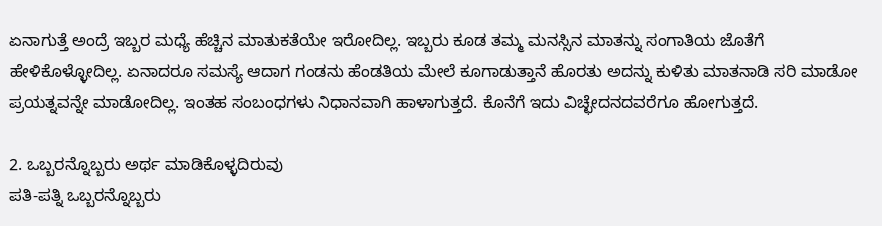ಏನಾಗುತ್ತೆ ಅಂದ್ರೆ ಇಬ್ಬರ ಮಧ್ಯೆ ಹೆಚ್ಚಿನ ಮಾತುಕತೆಯೇ ಇರೋದಿಲ್ಲ. ಇಬ್ಬರು ಕೂಡ ತಮ್ಮ ಮನಸ್ಸಿನ ಮಾತನ್ನು ಸಂಗಾತಿಯ ಜೊತೆಗೆ ಹೇಳಿಕೊಳ್ಳೋದಿಲ್ಲ. ಏನಾದರೂ ಸಮಸ್ಯೆ ಆದಾಗ ಗಂಡನು ಹೆಂಡತಿಯ ಮೇಲೆ ಕೂಗಾಡುತ್ತಾನೆ ಹೊರತು ಅದನ್ನು ಕುಳಿತು ಮಾತನಾಡಿ ಸರಿ ಮಾಡೋ ಪ್ರಯತ್ನವನ್ನೇ ಮಾಡೋದಿಲ್ಲ. ಇಂತಹ ಸಂಬಂಧಗಳು ನಿಧಾನವಾಗಿ ಹಾಳಾಗುತ್ತದೆ. ಕೊನೆಗೆ ಇದು ವಿಚ್ಛೇದನದವರೆಗೂ ಹೋಗುತ್ತದೆ.

2. ಒಬ್ಬರನ್ನೊಬ್ಬರು ಅರ್ಥ ಮಾಡಿಕೊಳ್ಳದಿರುವು
ಪತಿ-ಪತ್ನಿ ಒಬ್ಬರನ್ನೊಬ್ಬರು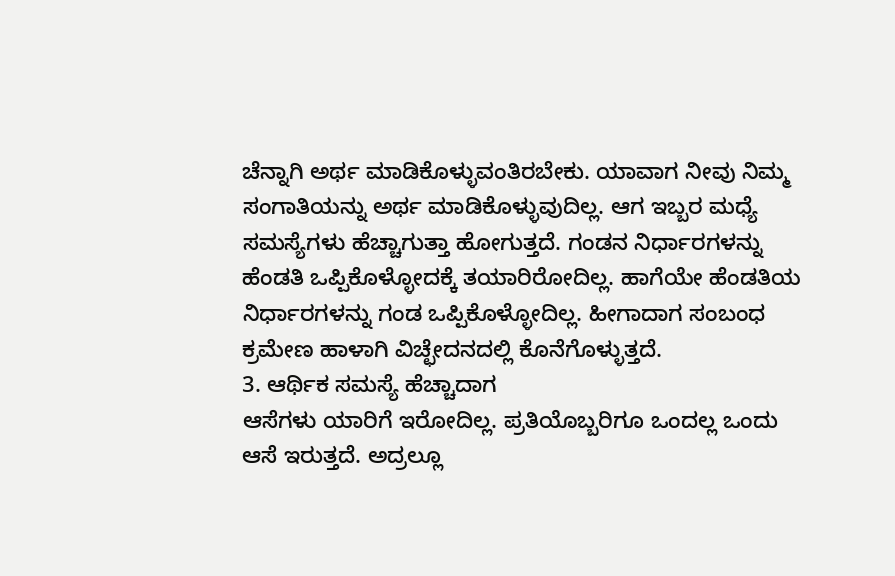ಚೆನ್ನಾಗಿ ಅರ್ಥ ಮಾಡಿಕೊಳ್ಳುವಂತಿರಬೇಕು. ಯಾವಾಗ ನೀವು ನಿಮ್ಮ ಸಂಗಾತಿಯನ್ನು ಅರ್ಥ ಮಾಡಿಕೊಳ್ಳುವುದಿಲ್ಲ. ಆಗ ಇಬ್ಬರ ಮಧ್ಯೆ ಸಮಸ್ಯೆಗಳು ಹೆಚ್ಚಾಗುತ್ತಾ ಹೋಗುತ್ತದೆ. ಗಂಡನ ನಿರ್ಧಾರಗಳನ್ನು ಹೆಂಡತಿ ಒಪ್ಪಿಕೊಳ್ಳೋದಕ್ಕೆ ತಯಾರಿರೋದಿಲ್ಲ. ಹಾಗೆಯೇ ಹೆಂಡತಿಯ ನಿರ್ಧಾರಗಳನ್ನು ಗಂಡ ಒಪ್ಪಿಕೊಳ್ಳೋದಿಲ್ಲ. ಹೀಗಾದಾಗ ಸಂಬಂಧ ಕ್ರಮೇಣ ಹಾಳಾಗಿ ವಿಚ್ಛೇದನದಲ್ಲಿ ಕೊನೆಗೊಳ್ಳುತ್ತದೆ.
3. ಆರ್ಥಿಕ ಸಮಸ್ಯೆ ಹೆಚ್ಚಾದಾಗ
ಆಸೆಗಳು ಯಾರಿಗೆ ಇರೋದಿಲ್ಲ. ಪ್ರತಿಯೊಬ್ಬರಿಗೂ ಒಂದಲ್ಲ ಒಂದು ಆಸೆ ಇರುತ್ತದೆ. ಅದ್ರಲ್ಲೂ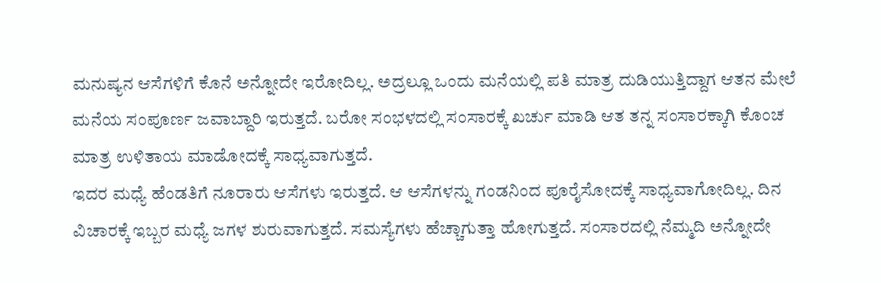ಮನುಷ್ಯನ ಆಸೆಗಳಿಗೆ ಕೊನೆ ಅನ್ನೋದೇ ಇರೋದಿಲ್ಲ. ಅದ್ರಲ್ಲೂ ಒಂದು ಮನೆಯಲ್ಲಿ ಪತಿ ಮಾತ್ರ ದುಡಿಯುತ್ತಿದ್ದಾಗ ಆತನ ಮೇಲೆ ಮನೆಯ ಸಂಪೂರ್ಣ ಜವಾಬ್ದಾರಿ ಇರುತ್ತದೆ. ಬರೋ ಸಂಭಳದಲ್ಲಿ ಸಂಸಾರಕ್ಕೆ ಖರ್ಚು ಮಾಡಿ ಆತ ತನ್ನ ಸಂಸಾರಕ್ಕಾಗಿ ಕೊಂಚ ಮಾತ್ರ ಉಳಿತಾಯ ಮಾಡೋದಕ್ಕೆ ಸಾಧ್ಯವಾಗುತ್ತದೆ.
ಇದರ ಮಧ್ಯೆ ಹೆಂಡತಿಗೆ ನೂರಾರು ಆಸೆಗಳು ಇರುತ್ತದೆ. ಆ ಆಸೆಗಳನ್ನು ಗಂಡನಿಂದ ಪೂರೈಸೋದಕ್ಕೆ ಸಾಧ್ಯವಾಗೋದಿಲ್ಲ. ದಿನ ವಿಚಾರಕ್ಕೆ ಇಬ್ಬರ ಮಧ್ಯೆ ಜಗಳ ಶುರುವಾಗುತ್ತದೆ. ಸಮಸ್ಯೆಗಳು ಹೆಚ್ಚಾಗುತ್ತಾ ಹೋಗುತ್ತದೆ. ಸಂಸಾರದಲ್ಲಿ ನೆಮ್ಮದಿ ಅನ್ನೋದೇ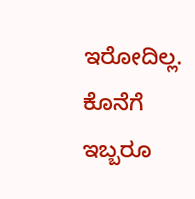ಇರೋದಿಲ್ಲ. ಕೊನೆಗೆ ಇಬ್ಬರೂ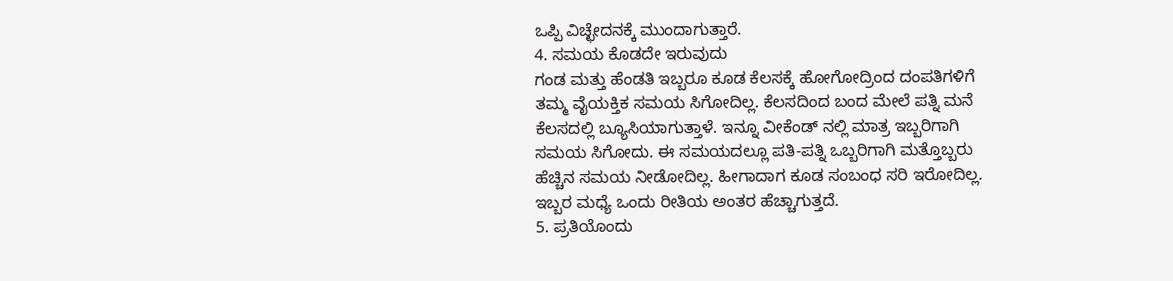ಒಪ್ಪಿ ವಿಚ್ಛೇದನಕ್ಕೆ ಮುಂದಾಗುತ್ತಾರೆ.
4. ಸಮಯ ಕೊಡದೇ ಇರುವುದು
ಗಂಡ ಮತ್ತು ಹೆಂಡತಿ ಇಬ್ಬರೂ ಕೂಡ ಕೆಲಸಕ್ಕೆ ಹೋಗೋದ್ರಿಂದ ದಂಪತಿಗಳಿಗೆ ತಮ್ಮ ವೈಯಕ್ತಿಕ ಸಮಯ ಸಿಗೋದಿಲ್ಲ. ಕೆಲಸದಿಂದ ಬಂದ ಮೇಲೆ ಪತ್ನಿ ಮನೆ ಕೆಲಸದಲ್ಲಿ ಬ್ಯೂಸಿಯಾಗುತ್ತಾಳೆ. ಇನ್ನೂ ವೀಕೆಂಡ್ ನಲ್ಲಿ ಮಾತ್ರ ಇಬ್ಬರಿಗಾಗಿ ಸಮಯ ಸಿಗೋದು. ಈ ಸಮಯದಲ್ಲೂ ಪತಿ-ಪತ್ನಿ ಒಬ್ಬರಿಗಾಗಿ ಮತ್ತೊಬ್ಬರು ಹೆಚ್ಚಿನ ಸಮಯ ನೀಡೋದಿಲ್ಲ. ಹೀಗಾದಾಗ ಕೂಡ ಸಂಬಂಧ ಸರಿ ಇರೋದಿಲ್ಲ. ಇಬ್ಬರ ಮಧ್ಯೆ ಒಂದು ರೀತಿಯ ಅಂತರ ಹೆಚ್ಚಾಗುತ್ತದೆ.
5. ಪ್ರತಿಯೊಂದು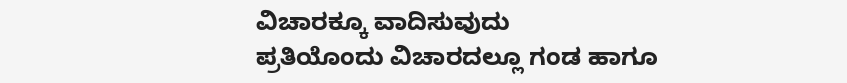ವಿಚಾರಕ್ಕೂ ವಾದಿಸುವುದು
ಪ್ರತಿಯೊಂದು ವಿಚಾರದಲ್ಲೂ ಗಂಡ ಹಾಗೂ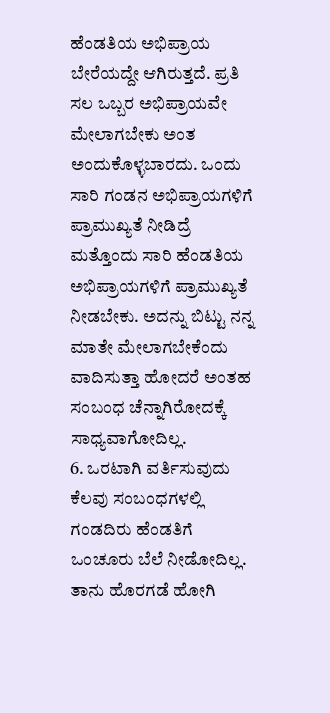ಹೆಂಡತಿಯ ಅಭಿಪ್ರಾಯ ಬೇರೆಯದ್ದೇ ಆಗಿರುತ್ತದೆ. ಪ್ರತಿ ಸಲ ಒಬ್ಬರ ಅಭಿಪ್ರಾಯವೇ ಮೇಲಾಗಬೇಕು ಅಂತ ಅಂದುಕೊಳ್ಳಬಾರದು. ಒಂದು ಸಾರಿ ಗಂಡನ ಅಭಿಪ್ರಾಯಗಳಿಗೆ ಪ್ರಾಮುಖ್ಯತೆ ನೀಡಿದ್ರೆ ಮತ್ತೊಂದು ಸಾರಿ ಹೆಂಡತಿಯ ಅಭಿಪ್ರಾಯಗಳಿಗೆ ಪ್ರಾಮುಖ್ಯತೆ ನೀಡಬೇಕು. ಅದನ್ನು ಬಿಟ್ಟು ನನ್ನ ಮಾತೇ ಮೇಲಾಗಬೇಕೆಂದು ವಾದಿಸುತ್ತಾ ಹೋದರೆ ಅಂತಹ ಸಂಬಂಧ ಚೆನ್ನಾಗಿರೋದಕ್ಕೆ ಸಾಧ್ಯವಾಗೋದಿಲ್ಲ.
6. ಒರಟಾಗಿ ವರ್ತಿಸುವುದು
ಕೆಲವು ಸಂಬಂಧಗಳಲ್ಲಿ ಗಂಡದಿರು ಹೆಂಡತಿಗೆ ಒಂಚೂರು ಬೆಲೆ ನೀಡೋದಿಲ್ಲ. ತಾನು ಹೊರಗಡೆ ಹೋಗಿ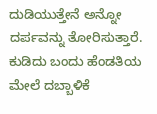ದುಡಿಯುತ್ತೇನೆ ಅನ್ನೋ ದರ್ಪವನ್ನು ತೋರಿಸುತ್ತಾರೆ. ಕುಡಿದು ಬಂದು ಹೆಂಡತಿಯ ಮೇಲೆ ದಬ್ಬಾಳಿಕೆ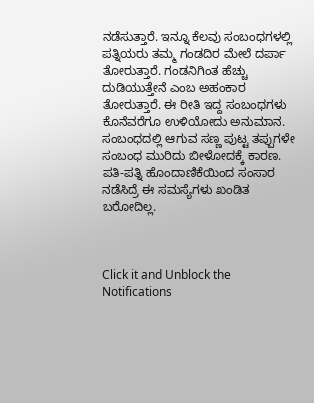ನಡೆಸುತ್ತಾರೆ. ಇನ್ನೂ ಕೆಲವು ಸಂಬಂಧಗಳಲ್ಲಿ ಪತ್ನಿಯರು ತಮ್ಮ ಗಂಡದಿರ ಮೇಲೆ ದರ್ಪಾ ತೋರುತ್ತಾರೆ. ಗಂಡನಿಗಿಂತ ಹೆಚ್ಚು ದುಡಿಯುತ್ತೇನೆ ಎಂಬ ಅಹಂಕಾರ ತೋರುತ್ತಾರೆ. ಈ ರೀತಿ ಇದ್ದ ಸಂಬಂಧಗಳು ಕೊನೆವರೆಗೂ ಉಳಿಯೋದು ಅನುಮಾನ.
ಸಂಬಂಧದಲ್ಲಿ ಆಗುವ ಸಣ್ಣ ಪುಟ್ಟ ತಪ್ಪುಗಳೇ ಸಂಬಂಧ ಮುರಿದು ಬೀಳೋದಕ್ಕೆ ಕಾರಣ. ಪತಿ-ಪತ್ನಿ ಹೊಂದಾಣಿಕೆಯಿಂದ ಸಂಸಾರ ನಡೆಸಿದ್ರೆ ಈ ಸಮಸ್ಯೆಗಳು ಖಂಡಿತ ಬರೋದಿಲ್ಲ.



Click it and Unblock the Notifications